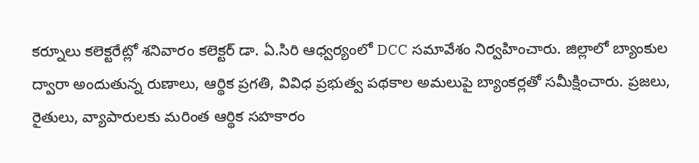కర్నూలు కలెక్టరేట్లో శనివారం కలెక్టర్ డా. ఏ.సిరి ఆధ్వర్యంలో DCC సమావేశం నిర్వహించారు. జిల్లాలో బ్యాంకుల ద్వారా అందుతున్న రుణాలు, ఆర్థిక ప్రగతి, వివిధ ప్రభుత్వ పథకాల అమలుపై బ్యాంకర్లతో సమీక్షించారు. ప్రజలు, రైతులు, వ్యాపారులకు మరింత ఆర్థిక సహకారం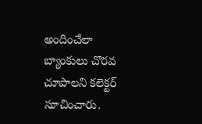అందించేలా బ్యాంకులు చొరవ చూపాలని కలెక్టర్ సూచించారు.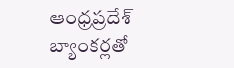ఆంధ్రప్రదేశ్
బ్యాంకర్లతో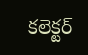కలెక్టర్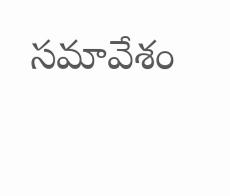సమావేశం